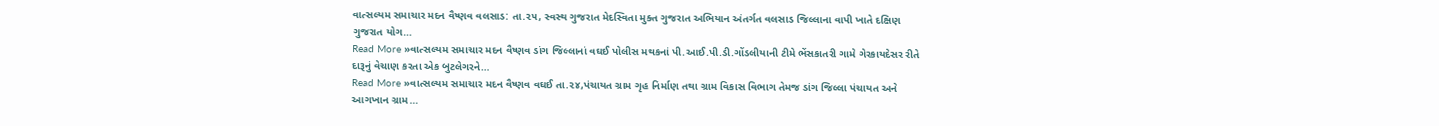વાત્સલ્યમ સમાચાર મદન વૈષ્ણવ વલસાડ: તા.૨૫, સ્વસ્થ ગુજરાત મેદસ્વિતા મુક્ત ગુજરાત અભિયાન અંતર્ગત વલસાડ જિલ્લાના વાપી ખાતે દક્ષિણ ગુજરાત યોગ…
Read More »વાત્સલ્યમ સમાચાર મદન વૈષ્ણવ ડાંગ જિલ્લાનાં વઘઈ પોલીસ મથકનાં પી.આઈ.પી.ડી.ગોંડલીયાની ટીમે ભેંસકાતરી ગામે ગેરકાયદેસર રીતે દારૂનું વેચાણ કરતા એક બુટલેગરને…
Read More »વાત્સલ્યમ સમાચાર મદન વૈષ્ણવ વઘઈ તા.૨૪,પંચાયત ગ્રામ ગૃહ નિર્માણ તથા ગ્રામ વિકાસ વિભાગ તેમજ ડાંગ જિલ્લા પંચાયત અને આગખાન ગ્રામ…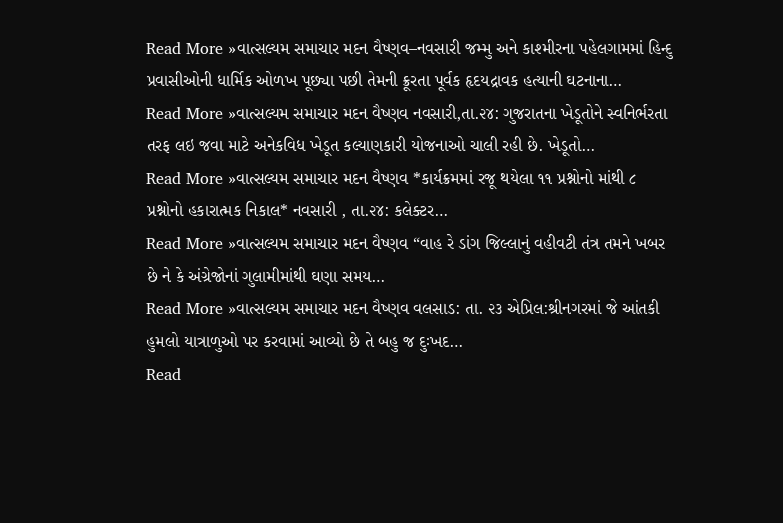Read More »વાત્સલ્યમ સમાચાર મદન વૈષ્ણવ–નવસારી જમ્મુ અને કાશ્મીરના પહેલગામમાં હિન્દુ પ્રવાસીઓની ધાર્મિક ઓળખ પૂછ્યા પછી તેમની ક્રૂરતા પૂર્વક હૃદયદ્રાવક હત્યાની ઘટનાના…
Read More »વાત્સલ્યમ સમાચાર મદન વૈષ્ણવ નવસારી,તા.૨૪: ગુજરાતના ખેડૂતોને સ્વનિર્ભરતા તરફ લઇ જવા માટે અનેકવિધ ખેડૂત કલ્યાણકારી યોજનાઓ ચાલી રહી છે. ખેડૂતો…
Read More »વાત્સલ્યમ સમાચાર મદન વૈષ્ણવ *કાર્યક્રમમાં રજૂ થયેલા ૧૧ પ્રશ્નોનો માંથી ૮ પ્રશ્નોનો હકારાત્મક નિકાલ* નવસારી , તા.૨૪: કલેક્ટર…
Read More »વાત્સલ્યમ સમાચાર મદન વૈષ્ણવ “વાહ રે ડાંગ જિલ્લાનું વહીવટી તંત્ર તમને ખબર છે ને કે અંગ્રેજોનાં ગુલામીમાંથી ઘણા સમય…
Read More »વાત્સલ્યમ સમાચાર મદન વૈષ્ણવ વલસાડ: તા. ૨૩ એપ્રિલ:શ્રીનગરમાં જે આંતકી હુમલો યાત્રાળુઓ પર કરવામાં આવ્યો છે તે બહુ જ દુઃખદ…
Read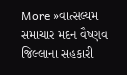More »વાત્સલ્યમ સમાચાર મદન વૈષ્ણવ જિલ્લાના સહકારી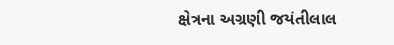ક્ષેત્રના અગ્રણી જયંતીલાલ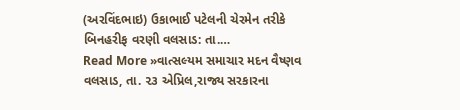(અરવિંદભાઇ) ઉકાભાઈ પટેલની ચેરમેન તરીકે બિનહરીફ વરણી વલસાડ: તા.…
Read More »વાત્સલ્યમ સમાચાર મદન વૈષ્ણવ વલસાડ, તા. ૨૩ એપ્રિલ,રાજ્ય સરકારના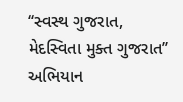‘‘સ્વસ્થ ગુજરાત, મેદસ્વિતા મુક્ત ગુજરાત’’ અભિયાન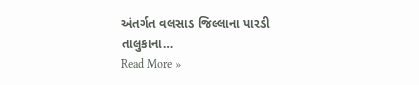અંતર્ગત વલસાડ જિલ્લાના પારડી તાલુકાના…
Read More »